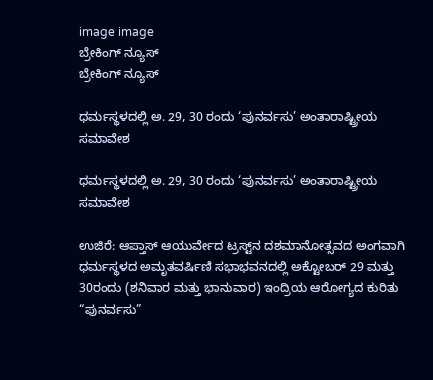image image
ಬ್ರೇಕಿಂಗ್ ನ್ಯೂಸ್
ಬ್ರೇಕಿಂಗ್ ನ್ಯೂಸ್

ಧರ್ಮಸ್ಥಳದಲ್ಲಿ ಅ. 29, 30 ರಂದು ‘ಪುನರ್ವಸು’ ಅಂತಾರಾಷ್ಟ್ರೀಯ ಸಮಾವೇಶ

ಧರ್ಮಸ್ಥಳದಲ್ಲಿ ಅ. 29, 30 ರಂದು ‘ಪುನರ್ವಸು’ ಅಂತಾರಾಷ್ಟ್ರೀಯ ಸಮಾವೇಶ

ಉಜಿರೆ: ಆಪ್ತಾಸ್ ಆಯುರ್ವೇದ ಟ್ರಸ್ಟ್‌ನ ದಶಮಾನೋತ್ಸವದ ಅಂಗವಾಗಿ ಧರ್ಮಸ್ಥಳದ ಅಮೃತವರ್ಷಿಣಿ ಸಭಾಭವನದಲ್ಲಿ ಅಕ್ಟೋಬರ್ 29 ಮತ್ತು 30ರಂದು (ಶನಿವಾರ ಮತ್ತು ಭಾನುವಾರ) ಇಂದ್ರಿಯ ಆರೋಗ್ಯದ ಕುರಿತು “ಪುನರ್ವಸು”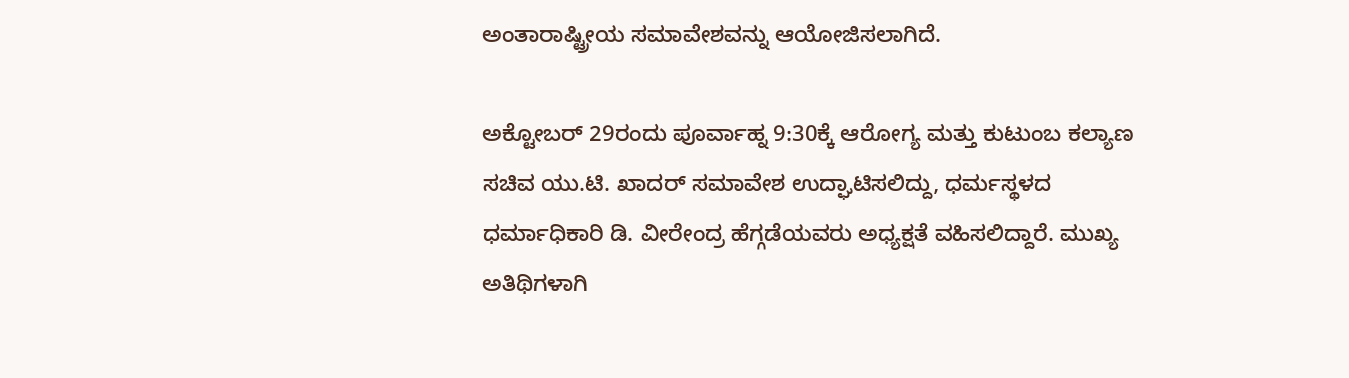ಅಂತಾರಾಷ್ಟ್ರೀಯ ಸಮಾವೇಶವನ್ನು ಆಯೋಜಿಸಲಾಗಿದೆ.

ಅಕ್ಟೋಬರ್ 29ರಂದು ಪೂರ್ವಾಹ್ನ 9:30ಕ್ಕೆ ಆರೋಗ್ಯ ಮತ್ತು ಕುಟುಂಬ ಕಲ್ಯಾಣ ಸಚಿವ ಯು.ಟಿ. ಖಾದರ್ ಸಮಾವೇಶ ಉದ್ಘಾಟಿಸಲಿದ್ದು, ಧರ್ಮಸ್ಥಳದ ಧರ್ಮಾಧಿಕಾರಿ ಡಿ. ವೀರೇಂದ್ರ ಹೆಗ್ಗಡೆಯವರು ಅಧ್ಯಕ್ಷತೆ ವಹಿಸಲಿದ್ದಾರೆ. ಮುಖ್ಯ ಅತಿಥಿಗಳಾಗಿ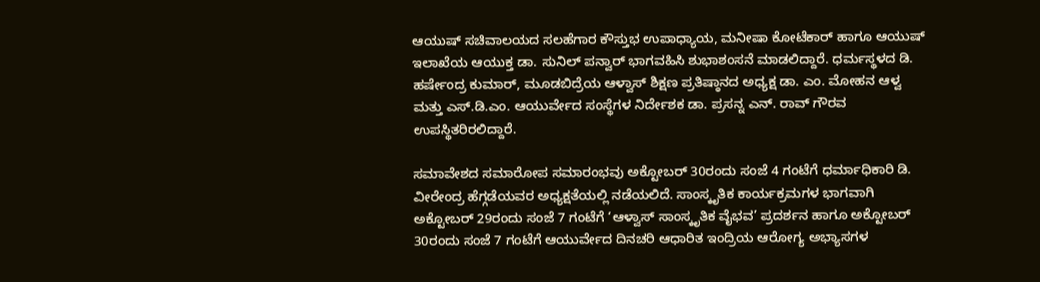ಆಯುಷ್ ಸಚಿವಾಲಯದ ಸಲಹೆಗಾರ ಕೌಸ್ತುಭ ಉಪಾಧ್ಯಾಯ, ಮನೀಷಾ ಕೋಟೆಕಾರ್ ಹಾಗೂ ಆಯುಷ್ ಇಲಾಖೆಯ ಆಯುಕ್ತ ಡಾ. ಸುನಿಲ್ ಪನ್ವಾರ್ ಭಾಗವಹಿಸಿ ಶುಭಾಶಂಸನೆ ಮಾಡಲಿದ್ದಾರೆ. ಧರ್ಮಸ್ಥಳದ ಡಿ. ಹರ್ಷೇಂದ್ರ ಕುಮಾರ್, ಮೂಡಬಿದ್ರೆಯ ಆಳ್ವಾಸ್ ಶಿಕ್ಷಣ ಪ್ರತಿಷ್ಠಾನದ ಅಧ್ಯಕ್ಷ ಡಾ. ಎಂ. ಮೋಹನ ಆಳ್ವ ಮತ್ತು ಎಸ್.ಡಿ.ಎಂ. ಆಯುರ್ವೇದ ಸಂಸ್ಥೆಗಳ ನಿರ್ದೇಶಕ ಡಾ. ಪ್ರಸನ್ನ ಎನ್. ರಾವ್ ಗೌರವ ಉಪಸ್ಥಿತರಿರಲಿದ್ದಾರೆ.

ಸಮಾವೇಶದ ಸಮಾರೋಪ ಸಮಾರಂಭವು ಅಕ್ಟೋಬರ್ 30ರಂದು ಸಂಜೆ 4 ಗಂಟೆಗೆ ಧರ್ಮಾಧಿಕಾರಿ ಡಿ. ವೀರೇಂದ್ರ ಹೆಗ್ಗಡೆಯವರ ಅಧ್ಯಕ್ಷತೆಯಲ್ಲಿ ನಡೆಯಲಿದೆ. ಸಾಂಸ್ಕೃತಿಕ ಕಾರ್ಯಕ್ರಮಗಳ ಭಾಗವಾಗಿ ಅಕ್ಟೋಬರ್ 29ರಂದು ಸಂಜೆ 7 ಗಂಟೆಗೆ ‘ಆಳ್ವಾಸ್ ಸಾಂಸ್ಕೃತಿಕ ವೈಭವ’ ಪ್ರದರ್ಶನ ಹಾಗೂ ಅಕ್ಟೋಬರ್ 30ರಂದು ಸಂಜೆ 7 ಗಂಟೆಗೆ ಆಯುರ್ವೇದ ದಿನಚರಿ ಆಧಾರಿತ ಇಂದ್ರಿಯ ಆರೋಗ್ಯ ಅಭ್ಯಾಸಗಳ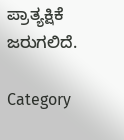ಪ್ರಾತ್ಯಕ್ಷಿಕೆ ಜರುಗಲಿದೆ.

Category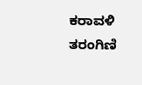ಕರಾವಳಿ ತರಂಗಿಣಿ